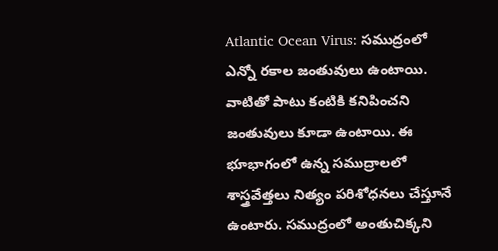Atlantic Ocean Virus: సముద్రంలో ఎన్నో రకాల జంతువులు ఉంటాయి. వాటితో పాటు కంటికి కనిపించని జంతువులు కూడా ఉంటాయి. ఈ భూభాగంలో ఉన్న సముద్రాలలో శాస్త్రవేత్తలు నిత్యం పరిశోధనలు చేస్తూనే ఉంటారు. సముద్రంలో అంతుచిక్కని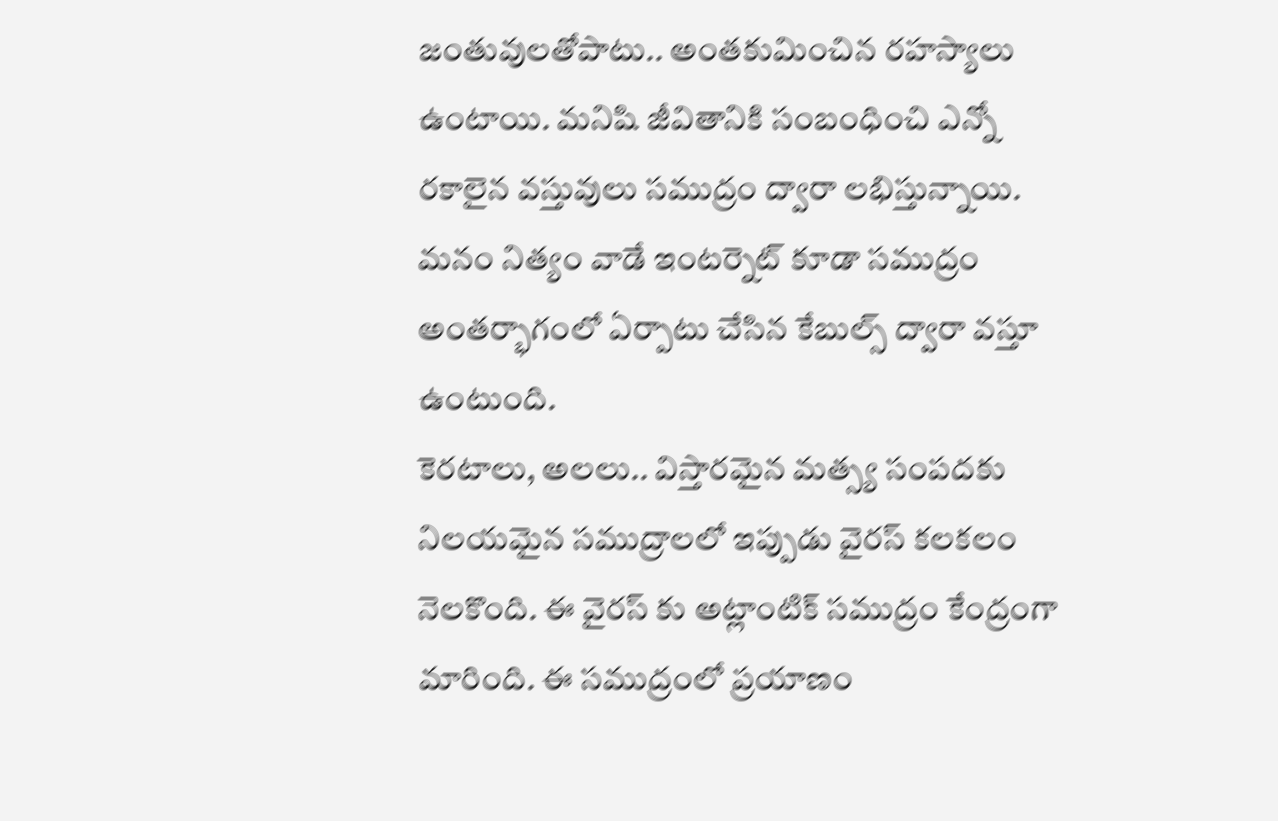జంతువులతోపాటు.. అంతకుమించిన రహస్యాలు ఉంటాయి. మనిషి జీవితానికి సంబంధించి ఎన్నో రకాలైన వస్తువులు సముద్రం ద్వారా లభిస్తున్నాయి. మనం నిత్యం వాడే ఇంటర్నెట్ కూడా సముద్రం అంతర్భాగంలో ఏర్పాటు చేసిన కేబుల్స్ ద్వారా వస్తూ ఉంటుంది.
కెరటాలు, అలలు.. విస్తారమైన మత్స్య సంపదకు నిలయమైన సముద్రాలలో ఇప్పుడు వైరస్ కలకలం నెలకొంది. ఈ వైరస్ కు అట్లాంటిక్ సముద్రం కేంద్రంగా మారింది. ఈ సముద్రంలో ప్రయాణం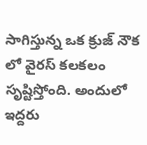సాగిస్తున్న ఒక క్రుజ్ నౌక లో వైరస్ కలకలం సృష్టిస్తోంది. అందులో ఇద్దరు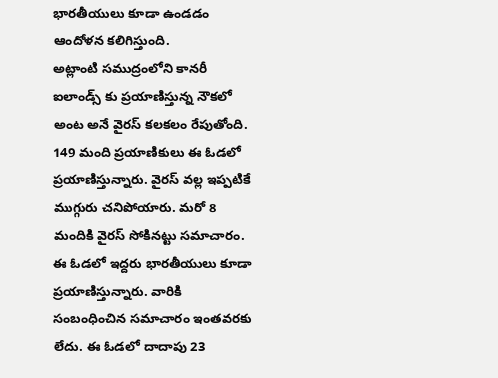భారతీయులు కూడా ఉండడం ఆందోళన కలిగిస్తుంది.
అట్లాంటి సముద్రంలోని కానరీ ఐలాండ్స్ కు ప్రయాణిస్తున్న నౌకలో అంట అనే వైరస్ కలకలం రేపుతోంది. 149 మంది ప్రయాణికులు ఈ ఓడలో ప్రయాణిస్తున్నారు. వైరస్ వల్ల ఇప్పటికే ముగ్గురు చనిపోయారు. మరో 8 మందికి వైరస్ సోకినట్టు సమాచారం. ఈ ఓడలో ఇద్దరు భారతీయులు కూడా ప్రయాణిస్తున్నారు. వారికి సంబంధించిన సమాచారం ఇంతవరకు లేదు. ఈ ఓడలో దాదాపు 23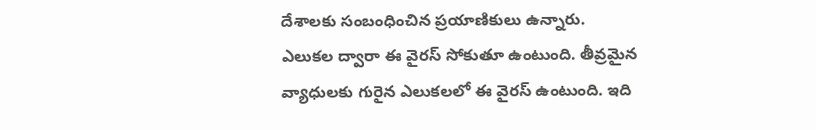దేశాలకు సంబంధించిన ప్రయాణికులు ఉన్నారు.
ఎలుకల ద్వారా ఈ వైరస్ సోకుతూ ఉంటుంది. తీవ్రమైన వ్యాధులకు గురైన ఎలుకలలో ఈ వైరస్ ఉంటుంది. ఇది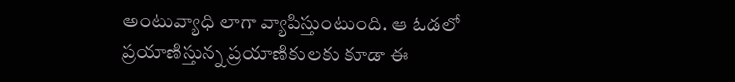అంటువ్యాధి లాగా వ్యాపిస్తుంటుంది. ఆ ఓడలో ప్రయాణిస్తున్న ప్రయాణికులకు కూడా ఈ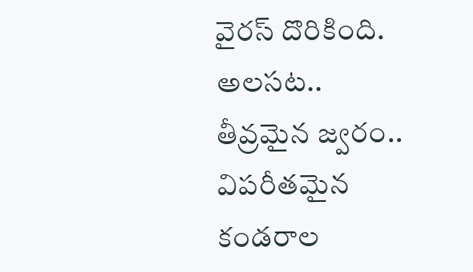వైరస్ దొరికింది. అలసట.. తీవ్రమైన జ్వరం.. విపరీతమైన కండరాల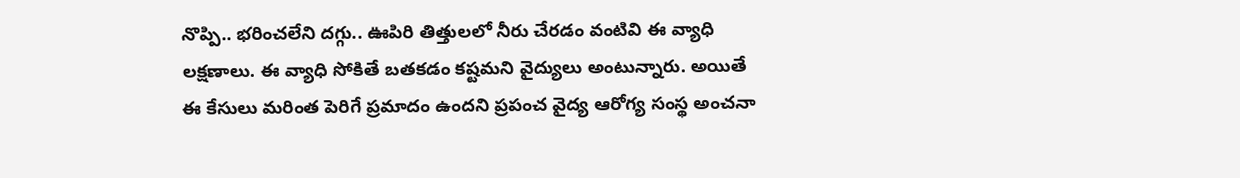నొప్పి.. భరించలేని దగ్గు.. ఊపిరి తిత్తులలో నీరు చేరడం వంటివి ఈ వ్యాధి లక్షణాలు. ఈ వ్యాధి సోకితే బతకడం కష్టమని వైద్యులు అంటున్నారు. అయితే ఈ కేసులు మరింత పెరిగే ప్రమాదం ఉందని ప్రపంచ వైద్య ఆరోగ్య సంస్థ అంచనా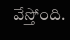వేస్తోంది.